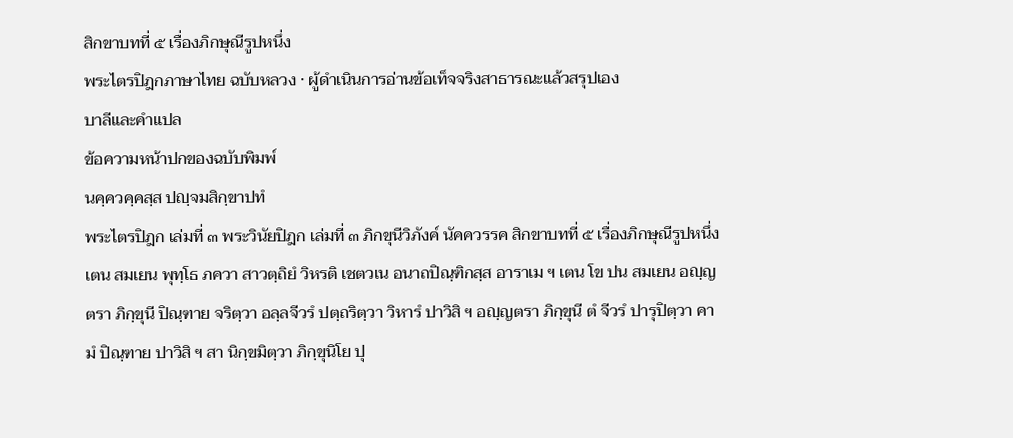สิกขาบทที่ ๕ เรื่องภิกษุณีรูปหนึ่ง
พระไตรปิฎกภาษาไทย ฉบับหลวง · ผู้ดำเนินการอ่านข้อเท็จจริงสาธารณะแล้วสรุปเอง
บาลีและคำแปล
ข้อความหน้าปกของฉบับพิมพ์
นคฺควคฺคสฺส ปญฺจมสิกฺขาปทํ
พระไตรปิฎก เล่มที่ ๓ พระวินัยปิฎก เล่มที่ ๓ ภิกขุนีวิภังค์ นัคควรรค สิกขาบทที่ ๕ เรื่องภิกษุณีรูปหนึ่ง
เตน สมเยน พุทฺโธ ภควา สาวตฺถิยํ วิหรติ เชตวเน อนาถปิณฺฑิกสฺส อาราเม ฯ เตน โข ปน สมเยน อญฺญตรา ภิกฺขุนี ปิณฺฑาย จริตฺวา อลฺลจีวรํ ปตฺถริตฺวา วิหารํ ปาวิสิ ฯ อญฺญตรา ภิกฺขุนี ตํ จีวรํ ปารุปิตฺวา คามํ ปิณฺฑาย ปาวิสิ ฯ สา นิกฺขมิตฺวา ภิกฺขุนิโย ปุ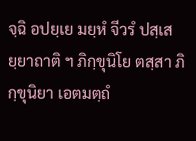จฺฉิ อปยฺเย มยฺหํ จีวรํ ปสฺเสยฺยาถาติ ฯ ภิกฺขุนิโย ตสฺสา ภิกฺขุนิยา เอตมตฺถํ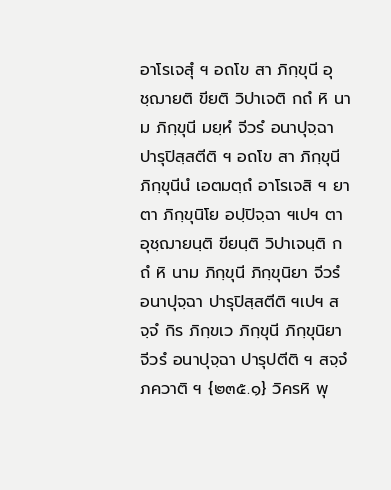อาโรเจสุํ ฯ อถโข สา ภิกฺขุนี อุชฺฌายติ ขียติ วิปาเจติ กถํ หิ นาม ภิกฺขุนี มยฺหํ จีวรํ อนาปุจฺฉา ปารุปิสฺสตีติ ฯ อถโข สา ภิกฺขุนี ภิกฺขุนีนํ เอตมตฺถํ อาโรเจสิ ฯ ยา ตา ภิกฺขุนิโย อปฺปิจฺฉา ฯเปฯ ตา อุชฺฌายนฺติ ขียนฺติ วิปาเจนฺติ กถํ หิ นาม ภิกฺขุนี ภิกฺขุนิยา จีวรํ อนาปุจฺฉา ปารุปิสฺสตีติ ฯเปฯ สจฺจํ กิร ภิกฺขเว ภิกฺขุนี ภิกฺขุนิยา จีวรํ อนาปุจฺฉา ปารุปตีติ ฯ สจฺจํ ภควาติ ฯ {๒๓๕.๑} วิครหิ พุ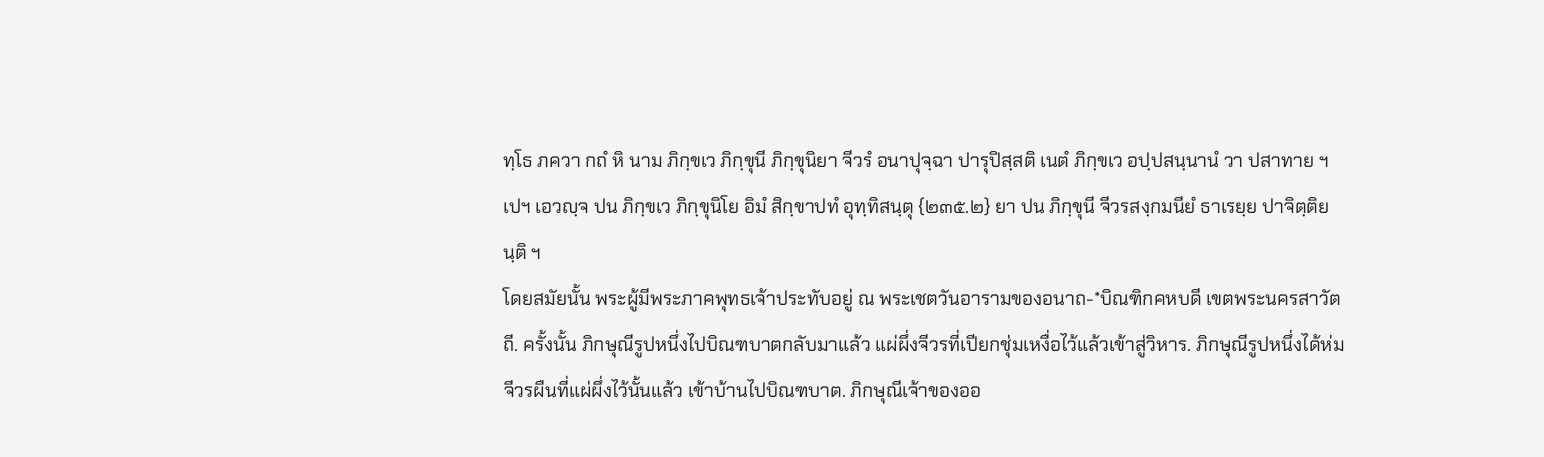ทฺโธ ภควา กถํ หิ นาม ภิกฺขเว ภิกฺขุนี ภิกฺขุนิยา จีวรํ อนาปุจฺฉา ปารุปิสฺสติ เนตํ ภิกฺขเว อปฺปสนฺนานํ วา ปสาทาย ฯเปฯ เอวญฺจ ปน ภิกฺขเว ภิกฺขุนิโย อิมํ สิกฺขาปทํ อุทฺทิสนฺตุ {๒๓๕.๒} ยา ปน ภิกฺขุนี จีวรสงฺกมนียํ ธาเรยฺย ปาจิตฺติยนฺติ ฯ
โดยสมัยนั้น พระผู้มีพระภาคพุทธเจ้าประทับอยู่ ณ พระเชตวันอารามของอนาถ-*บิณฑิกคหบดี เขตพระนครสาวัตถี. ครั้งนั้น ภิกษุณีรูปหนึ่งไปบิณฑบาตกลับมาแล้ว แผ่ผึ่งจีวรที่เปียกชุ่มเหงื่อไว้แล้วเข้าสู่วิหาร. ภิกษุณีรูปหนึ่งได้ห่มจีวรผืนที่แผ่ผึ่งไว้นั้นแล้ว เข้าบ้านไปบิณฑบาต. ภิกษุณีเจ้าของออ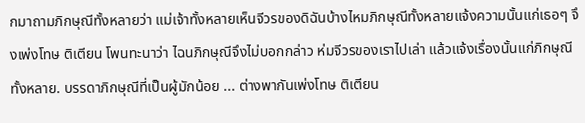กมาถามภิกษุณีทั้งหลายว่า แม่เจ้าทั้งหลายเห็นจีวรของดิฉันบ้างไหมภิกษุณีทั้งหลายแจ้งความนั้นแก่เธอๆ จึงเพ่งโทษ ติเตียน โพนทะนาว่า ไฉนภิกษุณีจึงไม่บอกกล่าว ห่มจีวรของเราไปเล่า แล้วแจ้งเรื่องนั้นแก่ภิกษุณีทั้งหลาย. บรรดาภิกษุณีที่เป็นผู้มักน้อย ... ต่างพากันเพ่งโทษ ติเตียน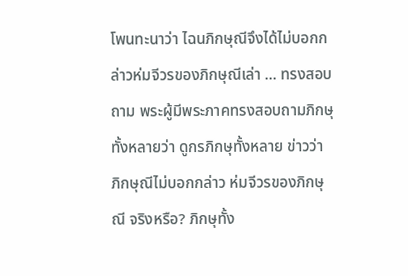โพนทะนาว่า ไฉนภิกษุณีจึงได้ไม่บอกกล่าวห่มจีวรของภิกษุณีเล่า ... ทรงสอบถาม พระผู้มีพระภาคทรงสอบถามภิกษุทั้งหลายว่า ดูกรภิกษุทั้งหลาย ข่าวว่า ภิกษุณีไม่บอกกล่าว ห่มจีวรของภิกษุณี จริงหรือ? ภิกษุทั้ง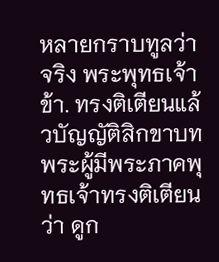หลายกราบทูลว่า จริง พระพุทธเจ้าข้า. ทรงติเตียนแล้วบัญญัติสิกขาบท พระผู้มีพระภาคพุทธเจ้าทรงติเตียนว่า ดูก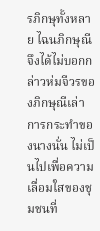รภิกษุทั้งหลาย ไฉนภิกษุณีจึงได้ไม่บอกกล่าวห่มจีวรของภิกษุณีเล่า การกระทำของนางนั่น ไม่เป็นไปเพื่อความเลื่อมใสของชุมชนที่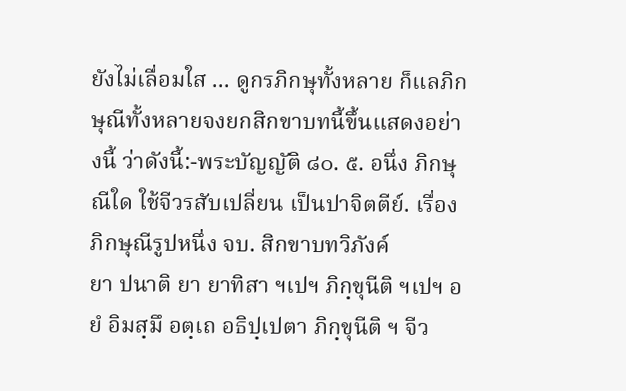ยังไม่เลื่อมใส ... ดูกรภิกษุทั้งหลาย ก็แลภิกษุณีทั้งหลายจงยกสิกขาบทนี้ขึ้นแสดงอย่างนี้ ว่าดังนี้:-พระบัญญัติ ๘๐. ๕. อนึ่ง ภิกษุณีใด ใช้จีวรสับเปลี่ยน เป็นปาจิตตีย์. เรื่องภิกษุณีรูปหนึ่ง จบ. สิกขาบทวิภังค์
ยา ปนาติ ยา ยาทิสา ฯเปฯ ภิกฺขุนีติ ฯเปฯ อยํ อิมสฺมึ อตฺเถ อธิปฺเปตา ภิกฺขุนีติ ฯ จีว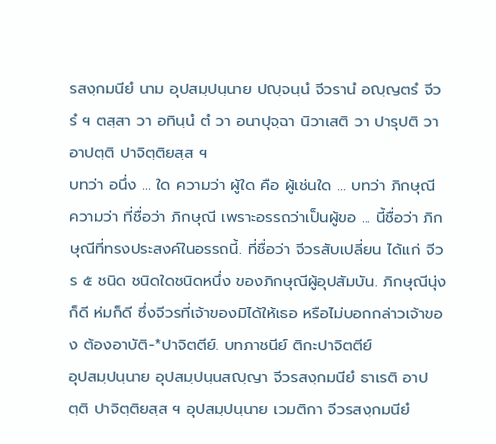รสงฺกมนียํ นาม อุปสมฺปนฺนาย ปญฺจนฺนํ จีวรานํ อญฺญตรํ จีวรํ ฯ ตสฺสา วา อทินฺนํ ตํ วา อนาปุจฺฉา นิวาเสติ วา ปารุปติ วา อาปตฺติ ปาจิตฺติยสฺส ฯ
บทว่า อนึ่ง ... ใด ความว่า ผู้ใด คือ ผู้เช่นใด ... บทว่า ภิกษุณี ความว่า ที่ชื่อว่า ภิกษุณี เพราะอรรถว่าเป็นผู้ขอ ... นี้ชื่อว่า ภิกษุณีที่ทรงประสงค์ในอรรถนี้. ที่ชื่อว่า จีวรสับเปลี่ยน ได้แก่ จีวร ๕ ชนิด ชนิดใดชนิดหนึ่ง ของภิกษุณีผู้อุปสัมบัน. ภิกษุณีนุ่งก็ดี ห่มก็ดี ซึ่งจีวรที่เจ้าของมิได้ให้เธอ หรือไม่บอกกล่าวเจ้าของ ต้องอาบัติ-*ปาจิตตีย์. บทภาชนีย์ ติกะปาจิตตีย์
อุปสมฺปนฺนาย อุปสมฺปนฺนสญฺญา จีวรสงฺกมนียํ ธาเรติ อาปตฺติ ปาจิตฺติยสฺส ฯ อุปสมฺปนฺนาย เวมติกา จีวรสงฺกมนียํ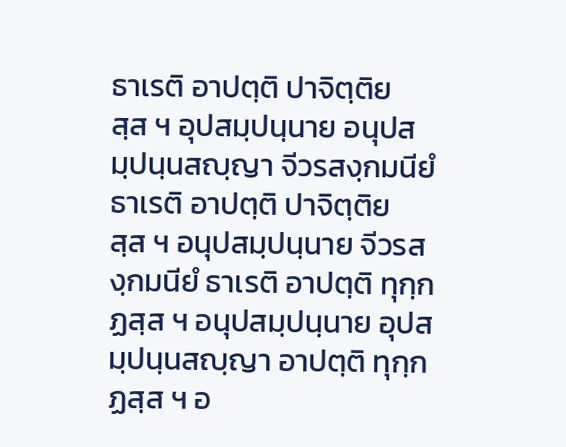ธาเรติ อาปตฺติ ปาจิตฺติยสฺส ฯ อุปสมฺปนฺนาย อนุปสมฺปนฺนสญฺญา จีวรสงฺกมนียํ ธาเรติ อาปตฺติ ปาจิตฺติยสฺส ฯ อนุปสมฺปนฺนาย จีวรสงฺกมนียํ ธาเรติ อาปตฺติ ทุกฺกฏสฺส ฯ อนุปสมฺปนฺนาย อุปสมฺปนฺนสญฺญา อาปตฺติ ทุกฺกฏสฺส ฯ อ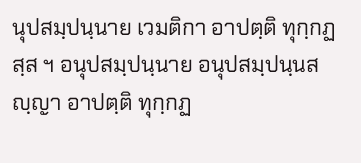นุปสมฺปนฺนาย เวมติกา อาปตฺติ ทุกฺกฏสฺส ฯ อนุปสมฺปนฺนาย อนุปสมฺปนฺนสญฺญา อาปตฺติ ทุกฺกฏ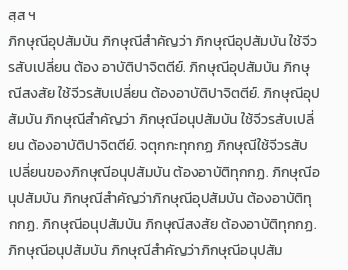สฺส ฯ
ภิกษุณีอุปสัมบัน ภิกษุณีสำคัญว่า ภิกษุณีอุปสัมบัน ใช้จีวรสับเปลี่ยน ต้อง อาบัติปาจิตตีย์. ภิกษุณีอุปสัมบัน ภิกษุณีสงสัย ใช้จีวรสับเปลี่ยน ต้องอาบัติปาจิตตีย์. ภิกษุณีอุปสัมบัน ภิกษุณีสำคัญว่า ภิกษุณีอนุปสัมบัน ใช้จีวรสับเปลี่ยน ต้องอาบัติปาจิตตีย์. จตุกกะทุกกฏ ภิกษุณีใช้จีวรสับเปลี่ยนของภิกษุณีอนุปสัมบัน ต้องอาบัติทุกกฏ. ภิกษุณีอนุปสัมบัน ภิกษุณีสำคัญว่าภิกษุณีอุปสัมบัน ต้องอาบัติทุกกฏ. ภิกษุณีอนุปสัมบัน ภิกษุณีสงสัย ต้องอาบัติทุกกฏ. ภิกษุณีอนุปสัมบัน ภิกษุณีสำคัญว่าภิกษุณีอนุปสัม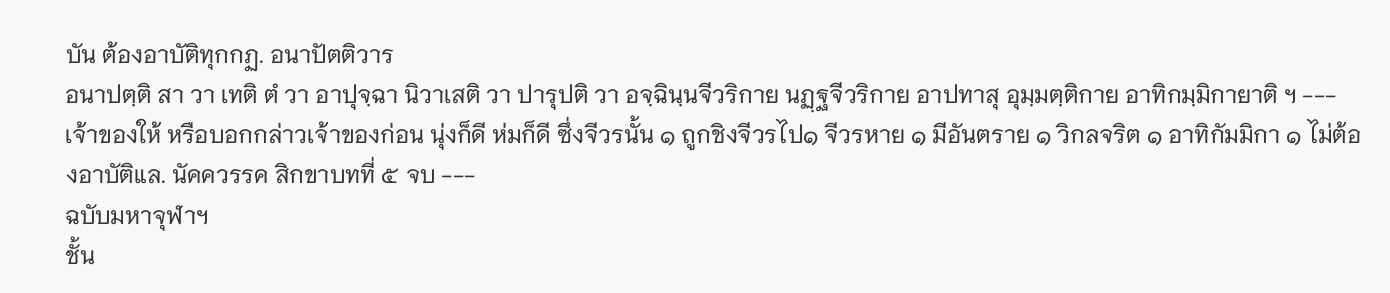บัน ต้องอาบัติทุกกฏ. อนาปัตติวาร
อนาปตฺติ สา วา เทติ ตํ วา อาปุจฺฉา นิวาเสติ วา ปารุปติ วา อจฺฉินฺนจีวริกาย นฏฺฐจีวริกาย อาปทาสุ อุมฺมตฺติกาย อาทิกมฺมิกายาติ ฯ ---
เจ้าของให้ หรือบอกกล่าวเจ้าของก่อน นุ่งก็ดี ห่มก็ดี ซึ่งจีวรนั้น ๑ ถูกชิงจีวรไป๑ จีวรหาย ๑ มีอันตราย ๑ วิกลจริต ๑ อาทิกัมมิกา ๑ ไม่ต้องอาบัติแล. นัคควรรค สิกขาบทที่ ๕ จบ ---
ฉบับมหาจุฬาฯ
ชั้น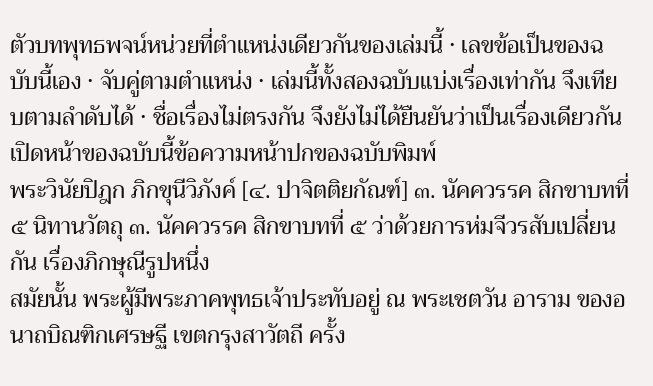ตัวบทพุทธพจน์หน่วยที่ตำแหน่งเดียวกันของเล่มนี้ · เลขข้อเป็นของฉบับนี้เอง · จับคู่ตามตำแหน่ง · เล่มนี้ทั้งสองฉบับแบ่งเรื่องเท่ากัน จึงเทียบตามลำดับได้ · ชื่อเรื่องไม่ตรงกัน จึงยังไม่ได้ยืนยันว่าเป็นเรื่องเดียวกัน
เปิดหน้าของฉบับนี้ข้อความหน้าปกของฉบับพิมพ์
พระวินัยปิฎก ภิกขุนีวิภังค์ [๔. ปาจิตติยกัณฑ์] ๓. นัคควรรค สิกขาบทที่ ๕ นิทานวัตถุ ๓. นัคควรรค สิกขาบทที่ ๕ ว่าด้วยการห่มจีวรสับเปลี่ยนกัน เรื่องภิกษุณีรูปหนึ่ง
สมัยนั้น พระผู้มีพระภาคพุทธเจ้าประทับอยู่ ณ พระเชตวัน อาราม ของอนาถบิณฑิกเศรษฐี เขตกรุงสาวัตถี ครั้ง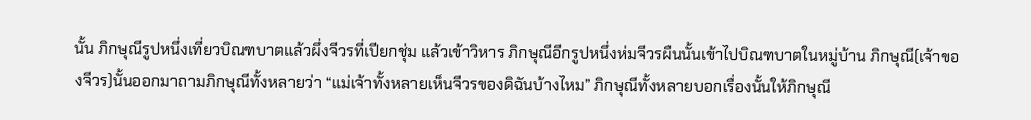นั้น ภิกษุณีรูปหนึ่งเที่ยวบิณฑบาตแล้วผึ่งจีวรที่เปียกชุ่ม แล้วเข้าวิหาร ภิกษุณีอีกรูปหนึ่งห่มจีวรผืนนั้นเข้าไปบิณฑบาตในหมู่บ้าน ภิกษุณี(เจ้าของจีวร)นั้นออกมาถามภิกษุณีทั้งหลายว่า “แม่เจ้าทั้งหลายเห็นจีวรของดิฉันบ้างไหม” ภิกษุณีทั้งหลายบอกเรื่องนั้นให้ภิกษุณี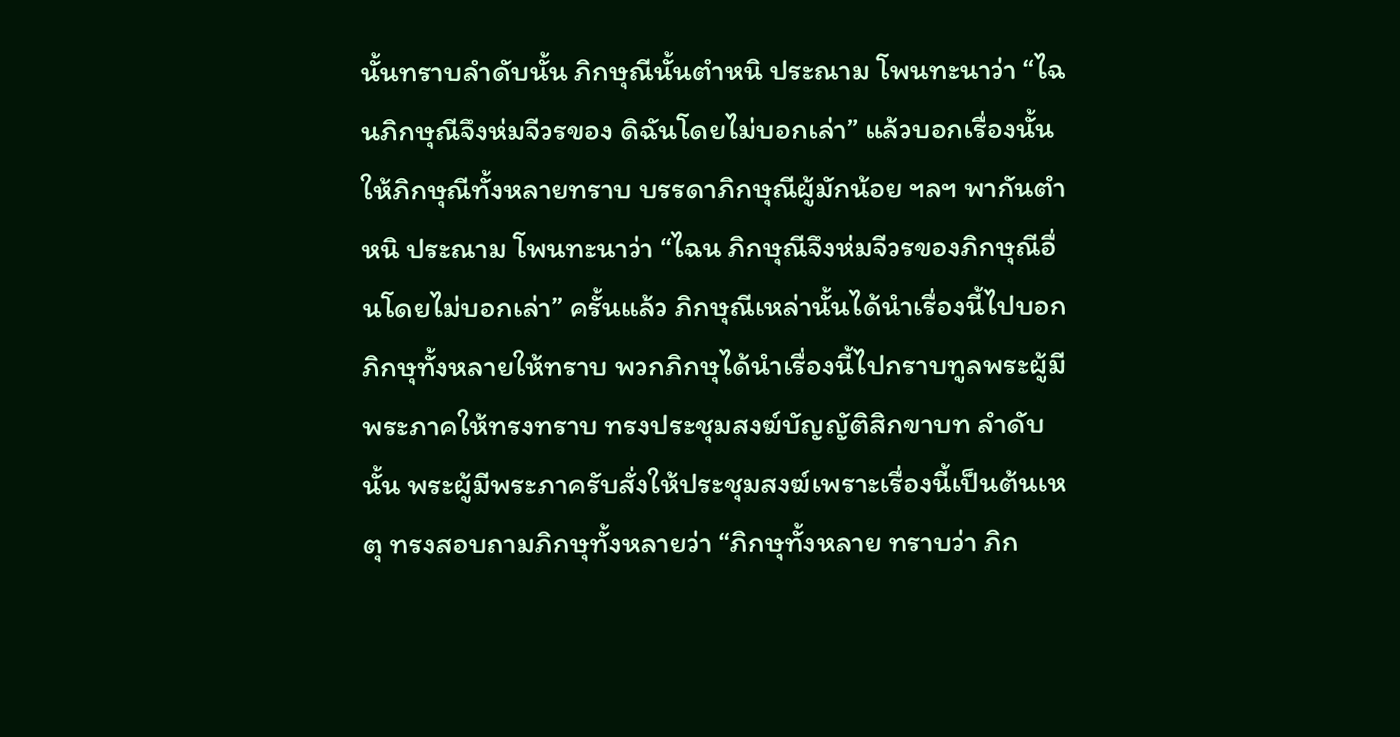นั้นทราบลำดับนั้น ภิกษุณีนั้นตำหนิ ประณาม โพนทะนาว่า “ไฉนภิกษุณีจึงห่มจีวรของ ดิฉันโดยไม่บอกเล่า” แล้วบอกเรื่องนั้นให้ภิกษุณีทั้งหลายทราบ บรรดาภิกษุณีผู้มักน้อย ฯลฯ พากันตำหนิ ประณาม โพนทะนาว่า “ไฉน ภิกษุณีจึงห่มจีวรของภิกษุณีอื่นโดยไม่บอกเล่า” ครั้นแล้ว ภิกษุณีเหล่านั้นได้นำเรื่องนี้ไปบอกภิกษุทั้งหลายให้ทราบ พวกภิกษุได้นำเรื่องนี้ไปกราบทูลพระผู้มีพระภาคให้ทรงทราบ ทรงประชุมสงฆ์บัญญัติสิกขาบท ลำดับนั้น พระผู้มีพระภาครับสั่งให้ประชุมสงฆ์เพราะเรื่องนี้เป็นต้นเหตุ ทรงสอบถามภิกษุทั้งหลายว่า “ภิกษุทั้งหลาย ทราบว่า ภิก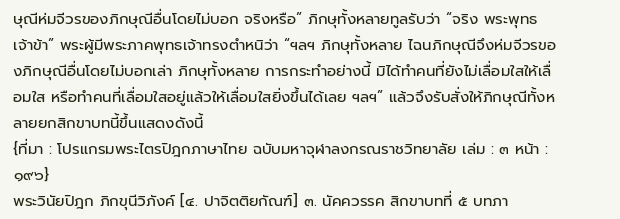ษุณีห่มจีวรของภิกษุณีอื่นโดยไม่บอก จริงหรือ” ภิกษุทั้งหลายทูลรับว่า “จริง พระพุทธเจ้าข้า” พระผู้มีพระภาคพุทธเจ้าทรงตำหนิว่า “ฯลฯ ภิกษุทั้งหลาย ไฉนภิกษุณีจึงห่มจีวรของภิกษุณีอื่นโดยไม่บอกเล่า ภิกษุทั้งหลาย การกระทำอย่างนี้ มิได้ทำคนที่ยังไม่เลื่อมใสให้เลื่อมใส หรือทำคนที่เลื่อมใสอยู่แล้วให้เลื่อมใสยิ่งขึ้นได้เลย ฯลฯ” แล้วจึงรับสั่งให้ภิกษุณีทั้งหลายยกสิกขาบทนี้ขึ้นแสดงดังนี้
{ที่มา : โปรแกรมพระไตรปิฎกภาษาไทย ฉบับมหาจุฬาลงกรณราชวิทยาลัย เล่ม : ๓ หน้า : ๑๙๖}
พระวินัยปิฎก ภิกขุนีวิภังค์ [๔. ปาจิตติยกัณฑ์] ๓. นัคควรรค สิกขาบทที่ ๕ บทภา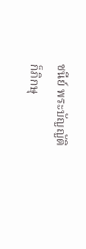ชนีย์ พระบัญญัติ
ก็ภิกษุ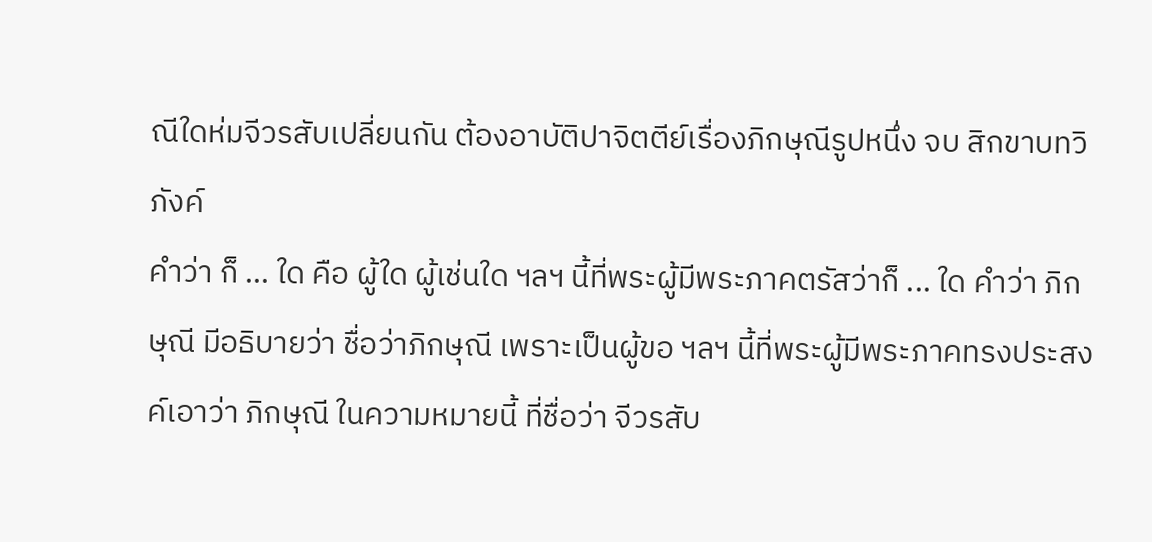ณีใดห่มจีวรสับเปลี่ยนกัน ต้องอาบัติปาจิตตีย์เรื่องภิกษุณีรูปหนึ่ง จบ สิกขาบทวิภังค์
คำว่า ก็ ... ใด คือ ผู้ใด ผู้เช่นใด ฯลฯ นี้ที่พระผู้มีพระภาคตรัสว่าก็ ... ใด คำว่า ภิกษุณี มีอธิบายว่า ชื่อว่าภิกษุณี เพราะเป็นผู้ขอ ฯลฯ นี้ที่พระผู้มีพระภาคทรงประสงค์เอาว่า ภิกษุณี ในความหมายนี้ ที่ชื่อว่า จีวรสับ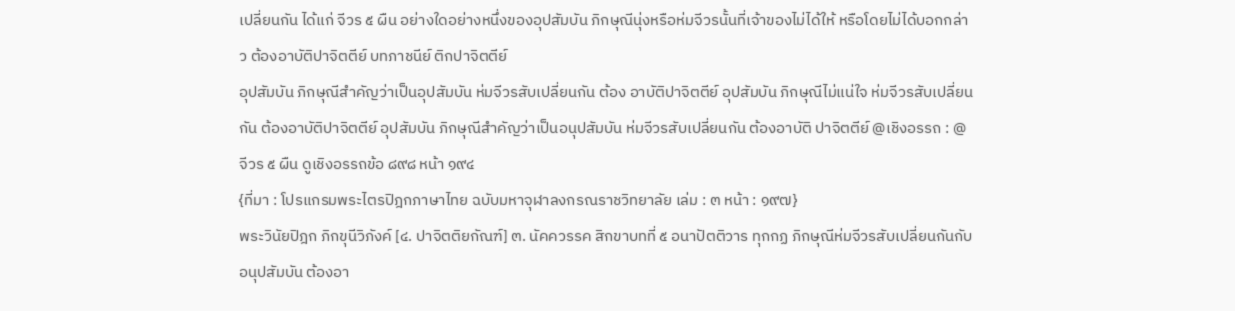เปลี่ยนกัน ได้แก่ จีวร ๕ ผืน อย่างใดอย่างหนึ่งของอุปสัมบัน ภิกษุณีนุ่งหรือห่มจีวรนั้นที่เจ้าของไม่ได้ให้ หรือโดยไม่ได้บอกกล่าว ต้องอาบัติปาจิตตีย์ บทภาชนีย์ ติกปาจิตตีย์
อุปสัมบัน ภิกษุณีสำคัญว่าเป็นอุปสัมบัน ห่มจีวรสับเปลี่ยนกัน ต้อง อาบัติปาจิตตีย์ อุปสัมบัน ภิกษุณีไม่แน่ใจ ห่มจีวรสับเปลี่ยนกัน ต้องอาบัติปาจิตตีย์ อุปสัมบัน ภิกษุณีสำคัญว่าเป็นอนุปสัมบัน ห่มจีวรสับเปลี่ยนกัน ต้องอาบัติ ปาจิตตีย์ @เชิงอรรถ : @ จีวร ๕ ผืน ดูเชิงอรรถข้อ ๘๙๘ หน้า ๑๙๔
{ที่มา : โปรแกรมพระไตรปิฎกภาษาไทย ฉบับมหาจุฬาลงกรณราชวิทยาลัย เล่ม : ๓ หน้า : ๑๙๗}
พระวินัยปิฎก ภิกขุนีวิภังค์ [๔. ปาจิตติยกัณฑ์] ๓. นัคควรรค สิกขาบทที่ ๕ อนาปัตติวาร ทุกกฏ ภิกษุณีห่มจีวรสับเปลี่ยนกันกับอนุปสัมบัน ต้องอา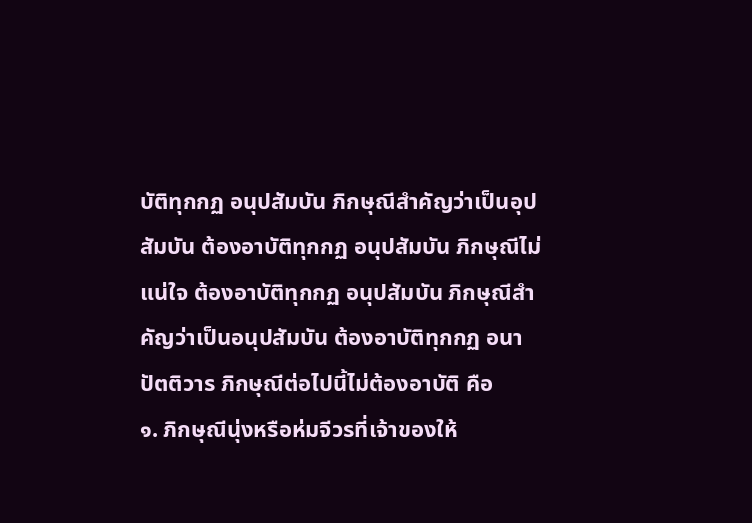บัติทุกกฏ อนุปสัมบัน ภิกษุณีสำคัญว่าเป็นอุปสัมบัน ต้องอาบัติทุกกฏ อนุปสัมบัน ภิกษุณีไม่แน่ใจ ต้องอาบัติทุกกฏ อนุปสัมบัน ภิกษุณีสำคัญว่าเป็นอนุปสัมบัน ต้องอาบัติทุกกฏ อนาปัตติวาร ภิกษุณีต่อไปนี้ไม่ต้องอาบัติ คือ
๑. ภิกษุณีนุ่งหรือห่มจีวรที่เจ้าของให้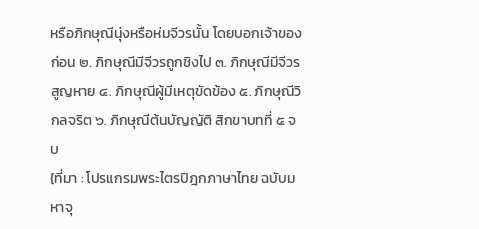หรือภิกษุณีนุ่งหรือห่มจีวรนั้น โดยบอกเจ้าของก่อน ๒. ภิกษุณีมีจีวรถูกชิงไป ๓. ภิกษุณีมีจีวรสูญหาย ๔. ภิกษุณีผู้มีเหตุขัดข้อง ๕. ภิกษุณีวิกลจริต ๖. ภิกษุณีต้นบัญญัติ สิกขาบทที่ ๕ จบ
{ที่มา : โปรแกรมพระไตรปิฎกภาษาไทย ฉบับมหาจุ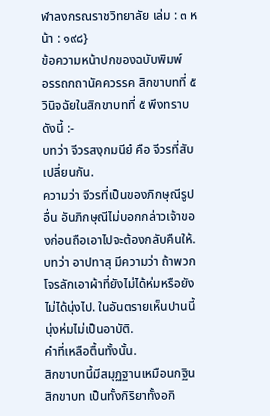ฬาลงกรณราชวิทยาลัย เล่ม : ๓ หน้า : ๑๙๘}
ข้อความหน้าปกของฉบับพิมพ์
อรรถกถานัคควรรค สิกขาบทที่ ๕
วินิจฉัยในสิกขาบทที่ ๕ พึงทราบดังนี้ :-
บทว่า จีวรสงฺกมนียํ คือ จีวรที่สับเปลี่ยนกัน.
ความว่า จีวรที่เป็นของภิกษุณีรูปอื่น อันภิกษุณีไม่บอกกล่าวเจ้าของก่อนถือเอาไปจะต้องกลับคืนให้.
บทว่า อาปทาสุ มีความว่า ถ้าพวกโจรลักเอาผ้าที่ยังไม่ได้ห่มหรือยังไม่ได้นุ่งไป. ในอันตรายเห็นปานนี้ นุ่งห่มไม่เป็นอาบัติ.
คำที่เหลือตื้นทั้งนั้น.
สิกขาบทนี้มีสมุฏฐานเหมือนกฐินสิกขาบท เป็นทั้งกิริยาทั้งอกิ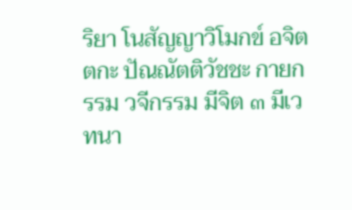ริยา โนสัญญาวิโมกข์ อจิตตกะ ปัณณัตติวัชชะ กายกรรม วจีกรรม มีจิต ๓ มีเวทนา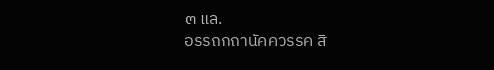๓ แล.
อรรถกถานัคควรรค สิ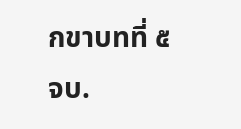กขาบทที่ ๕ จบ.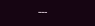---